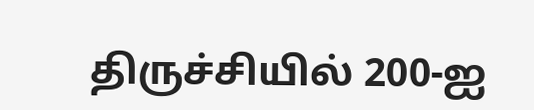திருச்சியில் 200-ஐ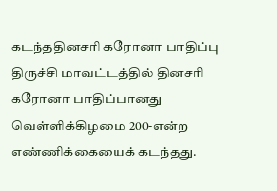கடந்ததினசரி கரோனா பாதிப்பு
திருச்சி மாவட்டத்தில் தினசரி கரோனா பாதிப்பானது வெள்ளிக்கிழமை 200-என்ற எண்ணிக்கையைக் கடந்தது.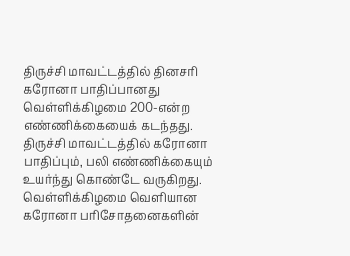திருச்சி மாவட்டத்தில் தினசரி கரோனா பாதிப்பானது வெள்ளிக்கிழமை 200-என்ற எண்ணிக்கையைக் கடந்தது.
திருச்சி மாவட்டத்தில் கரோனா பாதிப்பும், பலி எண்ணிக்கையும் உயர்ந்து கொண்டே வருகிறது. வெள்ளிக்கிழமை வெளியான கரோனா பரிசோதனைகளின்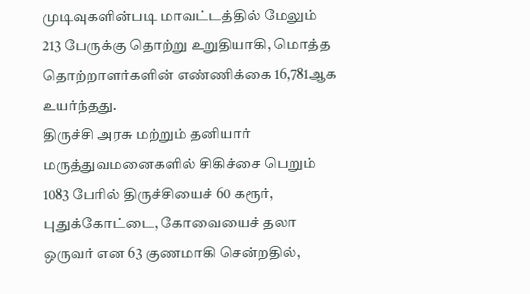முடிவுகளின்படி மாவட்டத்தில் மேலும் 213 பேருக்கு தொற்று உறுதியாகி, மொத்த தொற்றாளர்களின் எண்ணிக்கை 16,781ஆக உயர்ந்தது.
திருச்சி அரசு மற்றும் தனியார் மருத்துவமனைகளில் சிகிச்சை பெறும் 1083 பேரில் திருச்சியைச் 60 கரூர், புதுக்கோட்டை, கோவையைச் தலா ஒருவர் என 63 குணமாகி சென்றதில்,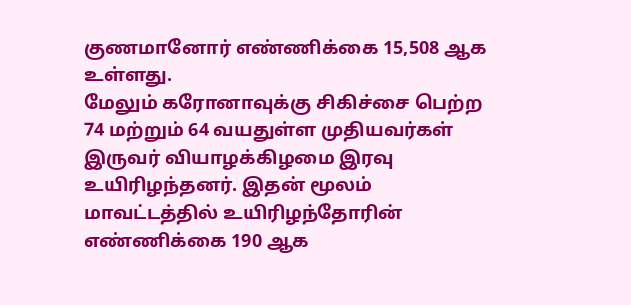குணமானோர் எண்ணிக்கை 15,508 ஆக உள்ளது.
மேலும் கரோனாவுக்கு சிகிச்சை பெற்ற 74 மற்றும் 64 வயதுள்ள முதியவர்கள் இருவர் வியாழக்கிழமை இரவு உயிரிழந்தனர். இதன் மூலம் மாவட்டத்தில் உயிரிழந்தோரின் எண்ணிக்கை 190 ஆக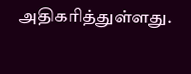அதிகரித்துள்ளது.